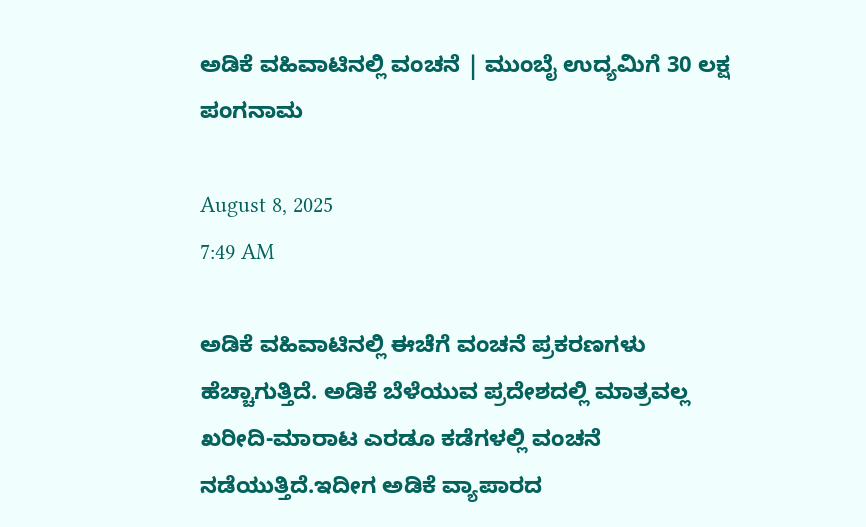ಅಡಿಕೆ ವಹಿವಾಟಿನಲ್ಲಿ ವಂಚನೆ | ಮುಂಬೈ ಉದ್ಯಮಿಗೆ 30 ಲಕ್ಷ ಪಂಗನಾಮ

August 8, 2025
7:49 AM

ಅಡಿಕೆ ವಹಿವಾಟಿನಲ್ಲಿ ಈಚೆಗೆ ವಂಚನೆ ಪ್ರಕರಣಗಳು ಹೆಚ್ಚಾಗುತ್ತಿದೆ. ಅಡಿಕೆ ಬೆಳೆಯುವ ಪ್ರದೇಶದಲ್ಲಿ ಮಾತ್ರವಲ್ಲ ಖರೀದಿ-ಮಾರಾಟ ಎರಡೂ ಕಡೆಗಳಲ್ಲಿ ವಂಚನೆ ನಡೆಯುತ್ತಿದೆ.ಇದೀಗ ಅಡಿಕೆ ವ್ಯಾಪಾರದ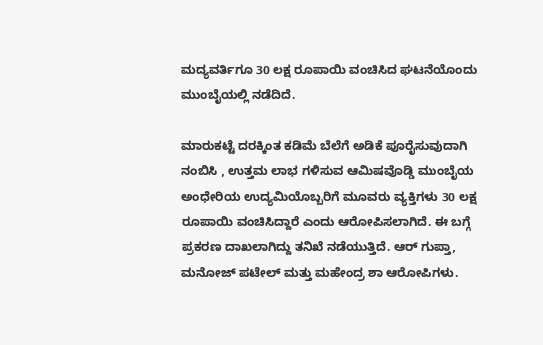ಮದ್ಯವರ್ತಿಗೂ 30 ಲಕ್ಷ ರೂಪಾಯಿ ವಂಚಿಸಿದ ಘಟನೆಯೊಂದು ಮುಂಬೈಯಲ್ಲಿ ನಡೆದಿದೆ.

ಮಾರುಕಟ್ಟೆ ದರಕ್ಕಿಂತ ಕಡಿಮೆ ಬೆಲೆಗೆ ಅಡಿಕೆ ಪೂರೈಸುವುದಾಗಿ ನಂಬಿಸಿ , ಉತ್ತಮ ಲಾಭ ಗಳಿಸುವ ಆಮಿಷವೊಡ್ಡಿ ಮುಂಬೈಯ ಅಂಧೇರಿಯ ಉದ್ಯಮಿಯೊಬ್ಬರಿಗೆ ಮೂವರು ವ್ಯಕ್ತಿಗಳು 30 ಲಕ್ಷ ರೂಪಾಯಿ ವಂಚಿಸಿದ್ದಾರೆ ಎಂದು ಆರೋಪಿಸಲಾಗಿದೆ. ಈ ಬಗ್ಗೆ ಪ್ರಕರಣ ದಾಖಲಾಗಿದ್ದು ತನಿಖೆ ನಡೆಯುತ್ತಿದೆ. ಆರ್ ಗುಪ್ತಾ, ಮನೋಜ್ ಪಟೇಲ್ ಮತ್ತು ಮಹೇಂದ್ರ ಶಾ ಆರೋಪಿಗಳು.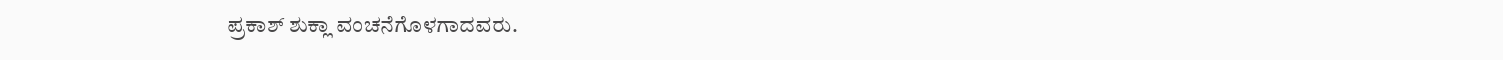ಪ್ರಕಾಶ್ ಶುಕ್ಲಾ ವಂಚನೆಗೊಳಗಾದವರು.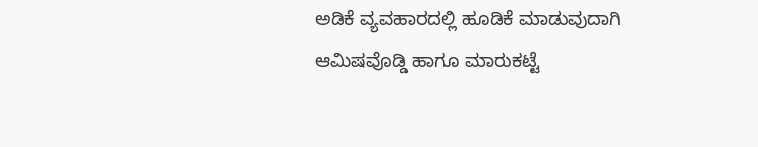ಅಡಿಕೆ ವ್ಯವಹಾರದಲ್ಲಿ ಹೂಡಿಕೆ ಮಾಡುವುದಾಗಿ ಆಮಿಷವೊಡ್ಡಿ ಹಾಗೂ ಮಾರುಕಟ್ಟೆ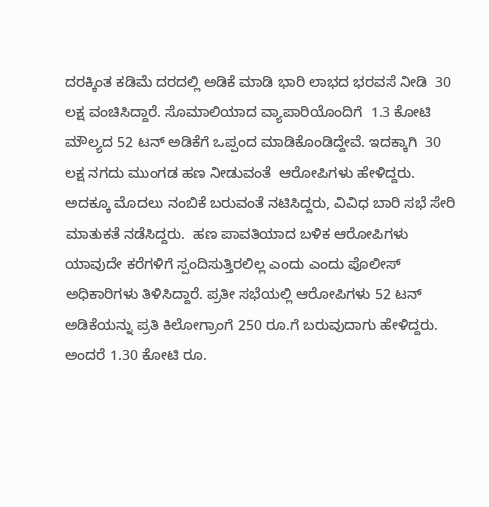ದರಕ್ಕಿಂತ ಕಡಿಮೆ ದರದಲ್ಲಿ ಅಡಿಕೆ ಮಾಡಿ ಭಾರಿ ಲಾಭದ ಭರವಸೆ ನೀಡಿ  30 ಲಕ್ಷ ವಂಚಿಸಿದ್ದಾರೆ. ಸೊಮಾಲಿಯಾದ ವ್ಯಾಪಾರಿಯೊಂದಿಗೆ  1.3 ಕೋಟಿ ಮೌಲ್ಯದ 52 ಟನ್ ಅಡಿಕೆಗೆ ಒಪ್ಪಂದ ಮಾಡಿಕೊಂಡಿದ್ದೇವೆ. ಇದಕ್ಕಾಗಿ  30 ಲಕ್ಷ ನಗದು ಮುಂಗಡ ಹಣ ನೀಡುವಂತೆ  ಆರೋಪಿಗಳು ಹೇಳಿದ್ದರು. ಅದಕ್ಕೂ ಮೊದಲು ನಂಬಿಕೆ ಬರುವಂತೆ ನಟಿಸಿದ್ದರು, ವಿವಿಧ ಬಾರಿ ಸಭೆ ಸೇರಿ ಮಾತುಕತೆ ನಡೆಸಿದ್ದರು.  ಹಣ ಪಾವತಿಯಾದ ಬಳಿಕ ಆರೋಪಿಗಳು ಯಾವುದೇ ಕರೆಗಳಿಗೆ ಸ್ಪಂದಿಸುತ್ತಿರಲಿಲ್ಲ ಎಂದು ಎಂದು ಪೊಲೀಸ್ ಅಧಿಕಾರಿಗಳು ತಿಳಿಸಿದ್ದಾರೆ. ಪ್ರತೀ ಸಭೆಯಲ್ಲಿ ಆರೋಪಿಗಳು 52 ಟನ್ ಅಡಿಕೆಯನ್ನು ಪ್ರತಿ ಕಿಲೋಗ್ರಾಂಗೆ 250 ರೂ.ಗೆ ಬರುವುದಾಗು ಹೇಳಿದ್ದರು. ಅಂದರೆ 1.30 ಕೋಟಿ ರೂ.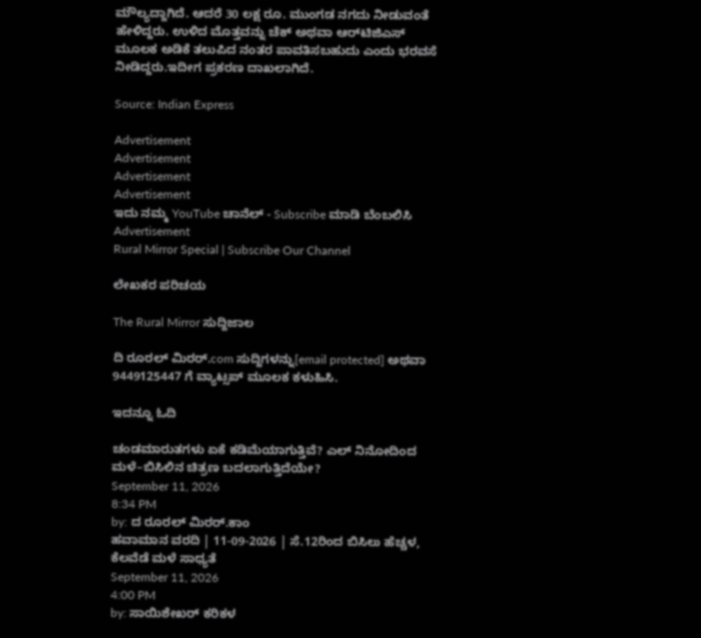ಮೌಲ್ಯದ್ದಾಗಿದೆ. ಆದರೆ 30 ಲಕ್ಷ ರೂ. ಮುಂಗಡ ನಗದು ನೀಡುವಂತೆ ಹೇಳಿದ್ದರು. ಉಳಿದ ಮೊತ್ತವನ್ನು ಚೆಕ್ ಅಥವಾ ಆರ್‌ಟಿಜಿಎಸ್ ಮೂಲಕ ಅಡಿಕೆ ತಲುಪಿದ ನಂತರ ಪಾವತಿಸಬಹುದು ಎಂದು ಭರವಸೆ ನೀಡಿದ್ದರು.ಇದೀಗ ಪ್ರಕರಣ ದಾಖಲಾಗಿದೆ.

Source: Indian Express

Advertisement
Advertisement
Advertisement
Advertisement
ಇದು ನಮ್ಮ YouTube ಚಾನೆಲ್ - Subscribe ಮಾಡಿ ಬೆಂಬಲಿಸಿ
Advertisement
Rural Mirror Special | Subscribe Our Channel

ಲೇಖಕರ ಪರಿಚಯ

The Rural Mirror ಸುದ್ದಿಜಾಲ

ದಿ ರೂರಲ್‌ ಮಿರರ್.com ಸುದ್ದಿಗಳನ್ನು[email protected] ಅಥವಾ 9449125447 ಗೆ ವ್ಯಾಟ್ಸಪ್ ಮೂಲಕ ಕಳುಹಿಸಿ.

ಇದನ್ನೂ ಓದಿ

ಚಂಡಮಾರುತಗಳು ಏಕೆ ಕಡಿಮೆಯಾಗುತ್ತಿವೆ? ಎಲ್ ನಿನೋದಿಂದ ಮಳೆ–ಬಿಸಿಲಿನ ಚಿತ್ರಣ ಬದಲಾಗುತ್ತಿದೆಯೇ?
September 11, 2026
8:34 PM
by: ದ ರೂರಲ್ ಮಿರರ್.ಕಾಂ
ಹವಾಮಾನ ವರದಿ | 11-09-2026 | ಸೆ.12ರಿಂದ ಬಿಸಿಲು ಹೆಚ್ಚಳ, ಕೆಲವೆಡೆ ಮಳೆ ಸಾಧ್ಯತೆ
September 11, 2026
4:00 PM
by: ಸಾಯಿಶೇಖರ್ ಕರಿಕಳ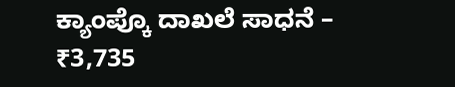ಕ್ಯಾಂಪ್ಕೊ ದಾಖಲೆ ಸಾಧನೆ – ₹3,735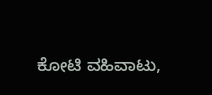ಕೋಟಿ ವಹಿವಾಟು,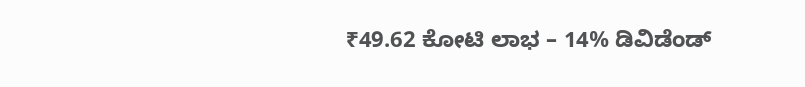₹49.62 ಕೋಟಿ ಲಾಭ – 14% ಡಿವಿಡೆಂಡ್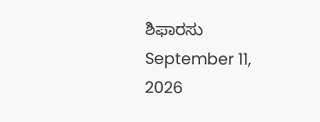ಶಿಫಾರಸು
September 11, 2026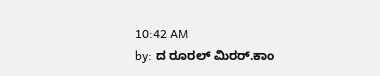10:42 AM
by: ದ ರೂರಲ್ ಮಿರರ್.ಕಾಂ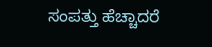ಸಂಪತ್ತು ಹೆಚ್ಚಾದರೆ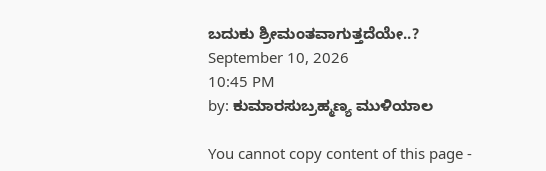ಬದುಕು ಶ್ರೀಮಂತವಾಗುತ್ತದೆಯೇ..?
September 10, 2026
10:45 PM
by: ಕುಮಾರಸುಬ್ರಹ್ಮಣ್ಯ ಮುಳಿಯಾಲ

You cannot copy content of this page -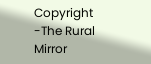Copyright -The Rural Mirror